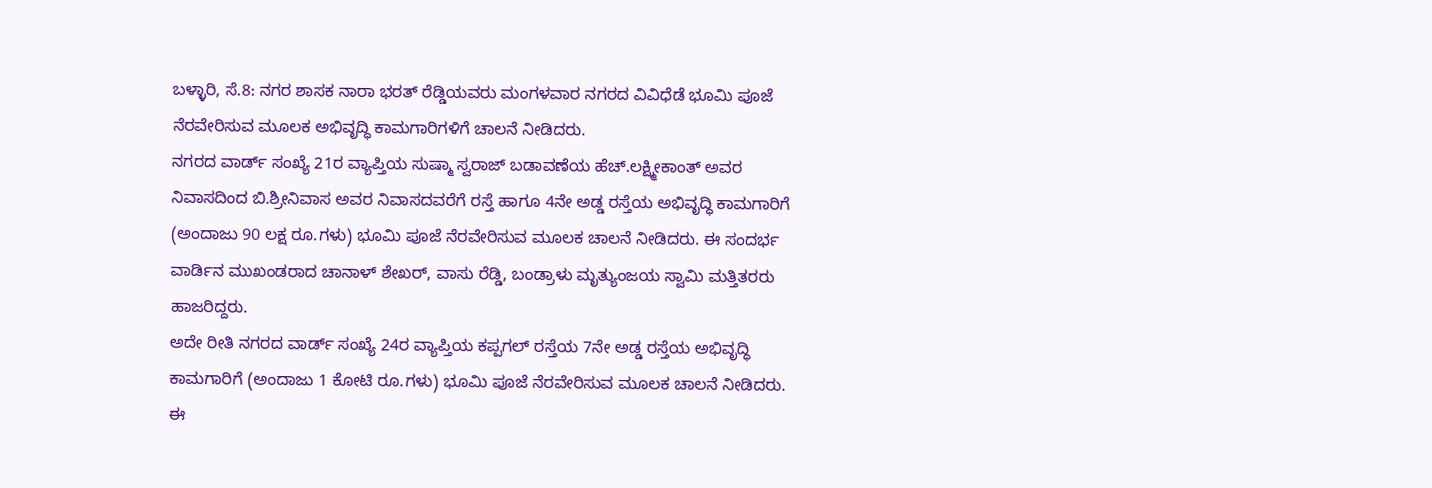ಬಳ್ಳಾರಿ, ಸೆ.8: ನಗರ ಶಾಸಕ ನಾರಾ ಭರತ್ ರೆಡ್ಡಿಯವರು ಮಂಗಳವಾರ ನಗರದ ವಿವಿಧೆಡೆ ಭೂಮಿ ಪೂಜೆ ನೆರವೇರಿಸುವ ಮೂಲಕ ಅಭಿವೃದ್ಧಿ ಕಾಮಗಾರಿಗಳಿಗೆ ಚಾಲನೆ ನೀಡಿದರು.
ನಗರದ ವಾರ್ಡ್ ಸಂಖ್ಯೆ 21ರ ವ್ಯಾಪ್ತಿಯ ಸುಷ್ಮಾ ಸ್ವರಾಜ್ ಬಡಾವಣೆಯ ಹೆಚ್.ಲಕ್ಷ್ಮೀಕಾಂತ್ ಅವರ ನಿವಾಸದಿಂದ ಬಿ.ಶ್ರೀನಿವಾಸ ಅವರ ನಿವಾಸದವರೆಗೆ ರಸ್ತೆ ಹಾಗೂ 4ನೇ ಅಡ್ಡ ರಸ್ತೆಯ ಅಭಿವೃದ್ಧಿ ಕಾಮಗಾರಿಗೆ (ಅಂದಾಜು 90 ಲಕ್ಷ ರೂ.ಗಳು) ಭೂಮಿ ಪೂಜೆ ನೆರವೇರಿಸುವ ಮೂಲಕ ಚಾಲನೆ ನೀಡಿದರು. ಈ ಸಂದರ್ಭ ವಾರ್ಡಿನ ಮುಖಂಡರಾದ ಚಾನಾಳ್ ಶೇಖರ್, ವಾಸು ರೆಡ್ಡಿ, ಬಂಡ್ರಾಳು ಮೃತ್ಯುಂಜಯ ಸ್ವಾಮಿ ಮತ್ತಿತರರು ಹಾಜರಿದ್ದರು.
ಅದೇ ರೀತಿ ನಗರದ ವಾರ್ಡ್ ಸಂಖ್ಯೆ 24ರ ವ್ಯಾಪ್ತಿಯ ಕಪ್ಪಗಲ್ ರಸ್ತೆಯ 7ನೇ ಅಡ್ಡ ರಸ್ತೆಯ ಅಭಿವೃದ್ಧಿ ಕಾಮಗಾರಿಗೆ (ಅಂದಾಜು 1 ಕೋಟಿ ರೂ.ಗಳು) ಭೂಮಿ ಪೂಜೆ ನೆರವೇರಿಸುವ ಮೂಲಕ ಚಾಲನೆ ನೀಡಿದರು.
ಈ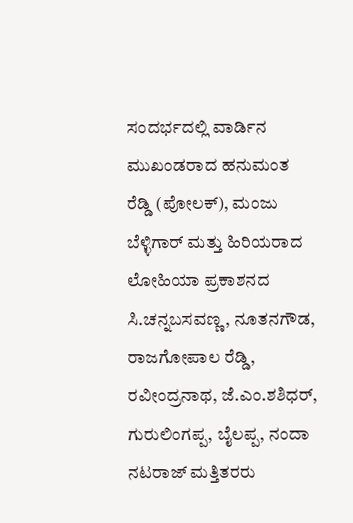ಸಂದರ್ಭದಲ್ಲಿ ವಾರ್ಡಿನ ಮುಖಂಡರಾದ ಹನುಮಂತ ರೆಡ್ಡಿ (ಪೋಲಕ್), ಮಂಜು ಬೆಳ್ಳಿಗಾರ್ ಮತ್ತು ಹಿರಿಯರಾದ ಲೋಹಿಯಾ ಪ್ರಕಾಶನದ
ಸಿ.ಚನ್ನಬಸವಣ್ಣ, ನೂತನಗೌಡ, ರಾಜಗೋಪಾಲ ರೆಡ್ಡಿ, ರವೀಂದ್ರನಾಥ, ಜೆ.ಎಂ.ಶಶಿಧರ್, ಗುರುಲಿಂಗಪ್ಪ, ಬೈಲಪ್ಪ, ನಂದಾ ನಟರಾಜ್ ಮತ್ತಿತರರು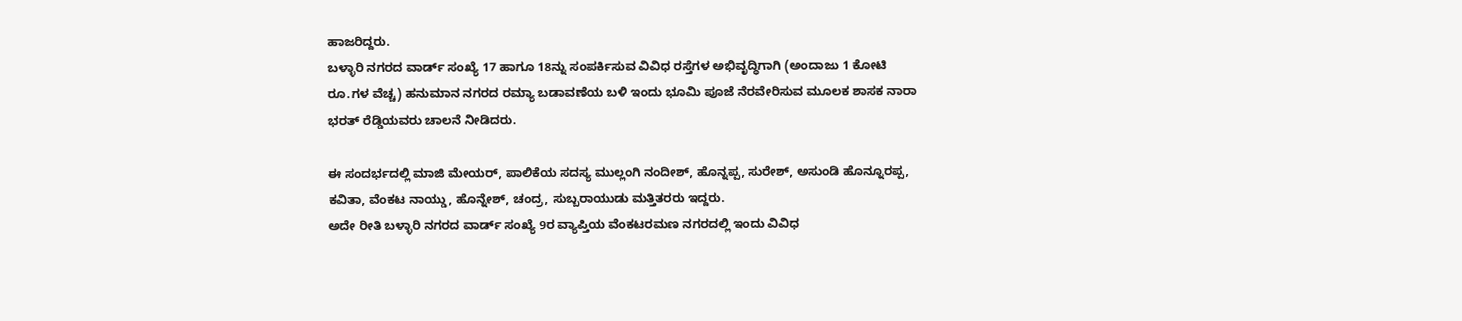ಹಾಜರಿದ್ದರು.
ಬಳ್ಳಾರಿ ನಗರದ ವಾರ್ಡ್ ಸಂಖ್ಯೆ 17 ಹಾಗೂ 18ನ್ನು ಸಂಪರ್ಕಿಸುವ ವಿವಿಧ ರಸ್ತೆಗಳ ಅಭಿವೃದ್ಧಿಗಾಗಿ (ಅಂದಾಜು 1 ಕೋಟಿ ರೂ.ಗಳ ವೆಚ್ಚ) ಹನುಮಾನ ನಗರದ ರಮ್ಯಾ ಬಡಾವಣೆಯ ಬಳಿ ಇಂದು ಭೂಮಿ ಪೂಜೆ ನೆರವೇರಿಸುವ ಮೂಲಕ ಶಾಸಕ ನಾರಾ ಭರತ್ ರೆಡ್ಡಿಯವರು ಚಾಲನೆ ನೀಡಿದರು.

ಈ ಸಂದರ್ಭದಲ್ಲಿ ಮಾಜಿ ಮೇಯರ್, ಪಾಲಿಕೆಯ ಸದಸ್ಯ ಮುಲ್ಲಂಗಿ ನಂದೀಶ್, ಹೊನ್ನಪ್ಪ, ಸುರೇಶ್, ಅಸುಂಡಿ ಹೊನ್ನೂರಪ್ಪ, ಕವಿತಾ, ವೆಂಕಟ ನಾಯ್ಡು, ಹೊನ್ನೇಶ್, ಚಂದ್ರ, ಸುಬ್ಬರಾಯುಡು ಮತ್ತಿತರರು ಇದ್ದರು.
ಅದೇ ರೀತಿ ಬಳ್ಳಾರಿ ನಗರದ ವಾರ್ಡ್ ಸಂಖ್ಯೆ 9ರ ವ್ಯಾಪ್ತಿಯ ವೆಂಕಟರಮಣ ನಗರದಲ್ಲಿ ಇಂದು ವಿವಿಧ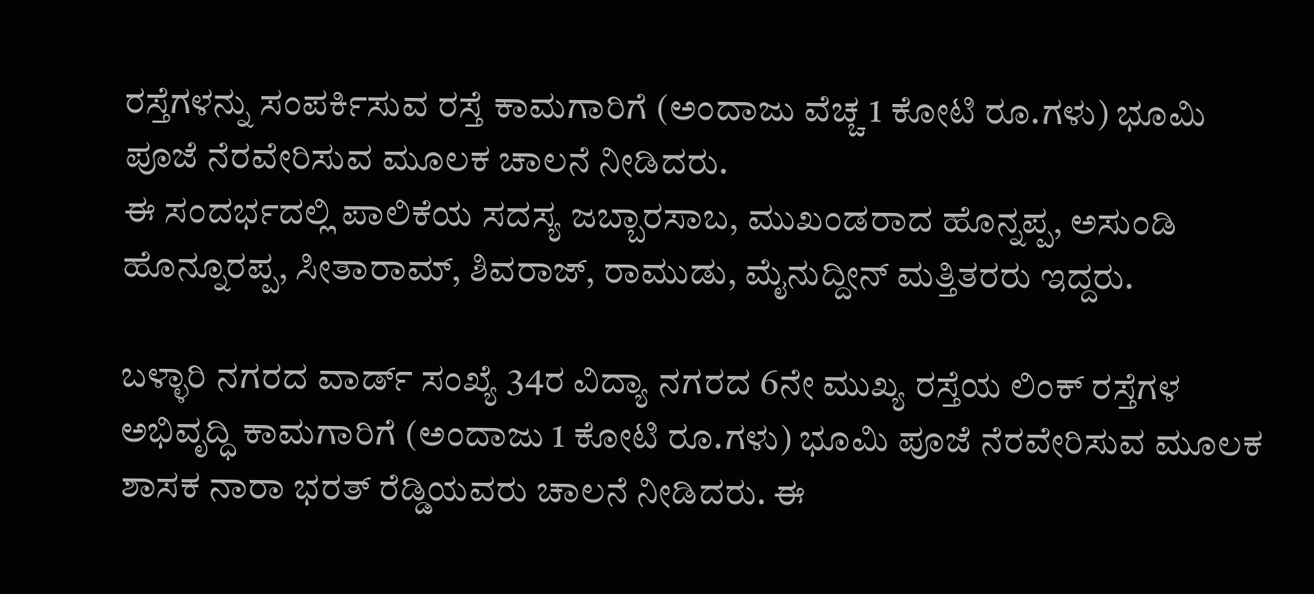ರಸ್ತೆಗಳನ್ನು ಸಂಪರ್ಕಿಸುವ ರಸ್ತೆ ಕಾಮಗಾರಿಗೆ (ಅಂದಾಜು ವೆಚ್ಚ 1 ಕೋಟಿ ರೂ.ಗಳು) ಭೂಮಿ ಪೂಜೆ ನೆರವೇರಿಸುವ ಮೂಲಕ ಚಾಲನೆ ನೀಡಿದರು.
ಈ ಸಂದರ್ಭದಲ್ಲಿ ಪಾಲಿಕೆಯ ಸದಸ್ಯ ಜಬ್ಬಾರಸಾಬ, ಮುಖಂಡರಾದ ಹೊನ್ನಪ್ಪ, ಅಸುಂಡಿ ಹೊನ್ನೂರಪ್ಪ, ಸೀತಾರಾಮ್, ಶಿವರಾಜ್, ರಾಮುಡು, ಮೈನುದ್ದೀನ್ ಮತ್ತಿತರರು ಇದ್ದರು.

ಬಳ್ಳಾರಿ ನಗರದ ವಾರ್ಡ್ ಸಂಖ್ಯೆ 34ರ ವಿದ್ಯಾ ನಗರದ 6ನೇ ಮುಖ್ಯ ರಸ್ತೆಯ ಲಿಂಕ್ ರಸ್ತೆಗಳ ಅಭಿವೃದ್ಧಿ ಕಾಮಗಾರಿಗೆ (ಅಂದಾಜು 1 ಕೋಟಿ ರೂ.ಗಳು) ಭೂಮಿ ಪೂಜೆ ನೆರವೇರಿಸುವ ಮೂಲಕ ಶಾಸಕ ನಾರಾ ಭರತ್ ರೆಡ್ಡಿಯವರು ಚಾಲನೆ ನೀಡಿದರು. ಈ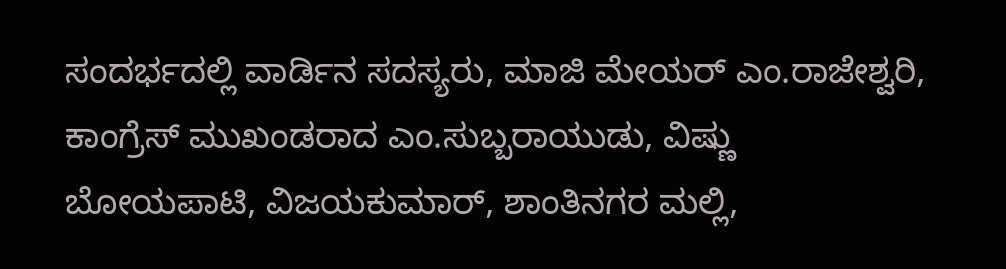ಸಂದರ್ಭದಲ್ಲಿ ವಾರ್ಡಿನ ಸದಸ್ಯರು, ಮಾಜಿ ಮೇಯರ್ ಎಂ.ರಾಜೇಶ್ವರಿ, ಕಾಂಗ್ರೆಸ್ ಮುಖಂಡರಾದ ಎಂ.ಸುಬ್ಬರಾಯುಡು, ವಿಷ್ಣು ಬೋಯಪಾಟಿ, ವಿಜಯಕುಮಾರ್, ಶಾಂತಿನಗರ ಮಲ್ಲಿ,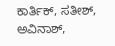ಕಾರ್ತಿಕ್, ಸತೀಶ್, ಅವಿನಾಶ್,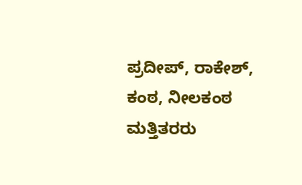ಪ್ರದೀಪ್, ರಾಕೇಶ್, ಕಂಠ, ನೀಲಕಂಠ ಮತ್ತಿತರರು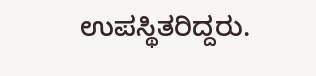ಉಪಸ್ಥಿತರಿದ್ದರು.